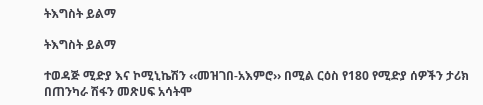ትእግስት ይልማ

ትእግስት ይልማ

ተወዳጅ ሚድያ እና ኮሚኒኬሽን ‹‹መዝገበ-አእምሮ›› በሚል ርዕስ የ180 የሚድያ ሰዎችን ታሪክ በጠንካራ ሽፋን መጽሀፍ አሳትሞ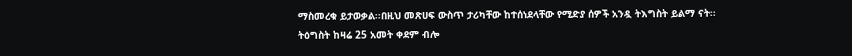ማስመረቁ ይታወቃል፡፡በዚህ መጽሀፍ ውስጥ ታሪካቸው ከተሰነደላቸው የሚድያ ሰዎች አንዷ ትእግስት ይልማ ናት፡፡ትዕግስት ከዛሬ 25 አመት ቀደም ብሎ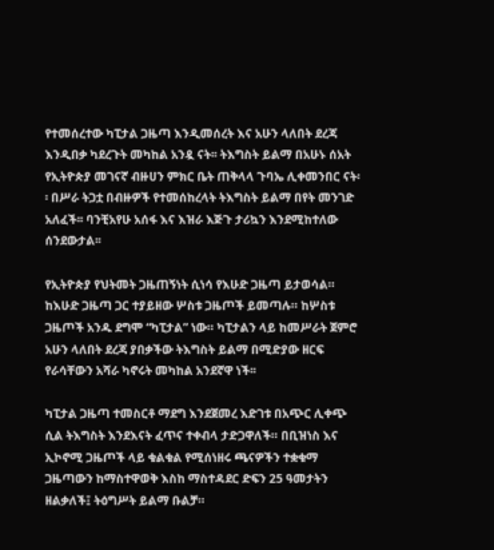የተመሰረተው ካፒታል ጋዜጣ እንዲመሰረት እና አሁን ላለበት ደረጃ እንዲበቃ ካደረጉት መካከል አንዷ ናት፡፡ ትእግስት ይልማ በአሁኑ ሰአት የኢትዮጵያ መገናኛ ብዙሀን ምክር ቤት ጠቅላላ ጉባኤ ሊቀመንበር ናት፡፡ በሥራ ትጋቷ በብዙዎች የተመሰከረላት ትእግስት ይልማ በየት መንገድ አለፈች፡፡ ባንቺአየሁ አሰፋ እና እዝራ እጅጉ ታሪኳን እንደሚከተለው ሰንደውታል፡፡

የኢትዮጵያ የህትመት ጋዜጠኝነት ሲነሳ የእሁድ ጋዜጣ ይታወሳል። ከእሁድ ጋዜጣ ጋር ተያይዘው ሦስቱ ጋዜጦች ይመጣሉ። ከሦስቱ ጋዜጦች አንዱ ደግሞ “ካፒታል” ነው። ካፒታልን ላይ ከመሥራት ጀምሮ አሁን ላለበት ደረጃ ያበቃችው ትእግስት ይልማ በሚድያው ዘርፍ የራሳቸውን አሻራ ካኖሩት መካከል አንደኛዋ ነች፡፡

ካፒታል ጋዜጣ ተመስርቶ ማደግ እንደጀመረ እድገቱ በአጭር ሊቀጭ ሲል ትእግስት እንደእናት ፈጥና ተቀብላ ታድጋዋለች። በቢዝነስ እና ኢኮኖሚ ጋዜጦች ላይ ቁልቁል የሚሰነዘሩ ጫናዎችን ተቋቁማ ጋዜጣውን ከማስተዋወቅ እስከ ማስተዳደር ድፍን 25 ዓመታትን ዘልቃለች፤ ትዕግሥት ይልማ ቡልቻ።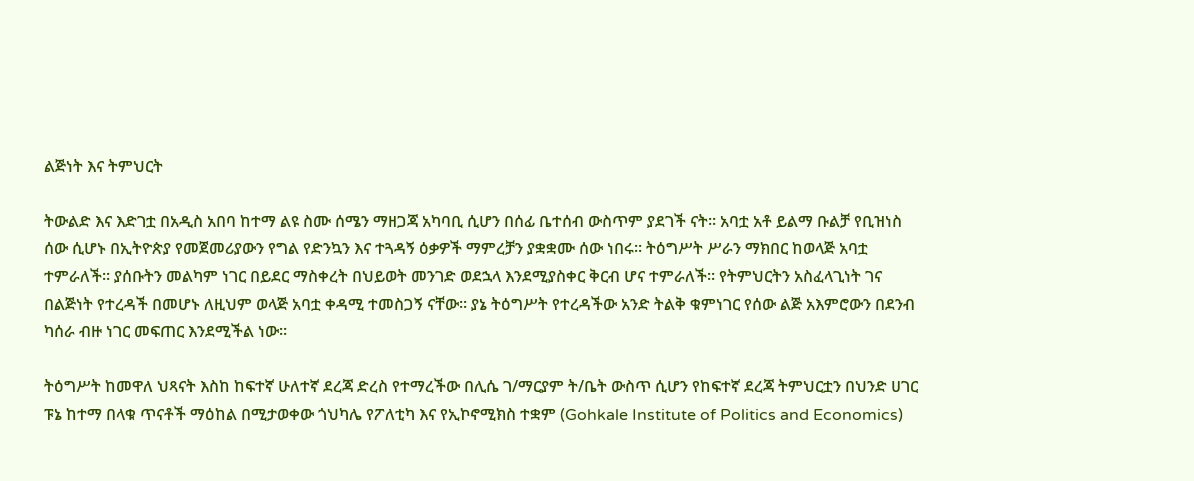ልጅነት እና ትምህርት

ትውልድ እና እድገቷ በአዲስ አበባ ከተማ ልዩ ስሙ ሰሜን ማዘጋጃ አካባቢ ሲሆን በሰፊ ቤተሰብ ውስጥም ያደገች ናት፡፡ አባቷ አቶ ይልማ ቡልቻ የቢዝነስ ሰው ሲሆኑ በኢትዮጵያ የመጀመሪያውን የግል የድንኳን እና ተጓዳኝ ዕቃዎች ማምረቻን ያቋቋሙ ሰው ነበሩ። ትዕግሥት ሥራን ማክበር ከወላጅ አባቷ ተምራለች፡፡ ያሰቡትን መልካም ነገር በይደር ማስቀረት በህይወት መንገድ ወደኋላ እንደሚያስቀር ቅርብ ሆና ተምራለች፡፡ የትምህርትን አስፈላጊነት ገና በልጅነት የተረዳች በመሆኑ ለዚህም ወላጅ አባቷ ቀዳሚ ተመስጋኝ ናቸው፡፡ ያኔ ትዕግሥት የተረዳችው አንድ ትልቅ ቁምነገር የሰው ልጅ አእምሮውን በደንብ ካሰራ ብዙ ነገር መፍጠር እንደሚችል ነው፡፡

ትዕግሥት ከመዋለ ህጻናት እስከ ከፍተኛ ሁለተኛ ደረጃ ድረስ የተማረችው በሊሴ ገ/ማርያም ት/ቤት ውስጥ ሲሆን የከፍተኛ ደረጃ ትምህርቷን በህንድ ሀገር ፑኔ ከተማ በላቁ ጥናቶች ማዕከል በሚታወቀው ጎህካሌ የፖለቲካ እና የኢኮኖሚክስ ተቋም (Gohkale Institute of Politics and Economics)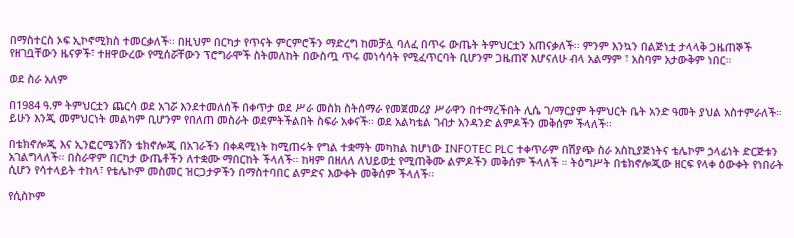በማስተርስ ኦፍ ኢኮኖሚክስ ተመርቃለች፡፡ በዚህም በርካታ የጥናት ምርምሮችን ማድረግ ከመቻሏ ባለፈ በጥሩ ውጤት ትምህርቷን አጠናቃለች፡፡ ምንም እንኳን በልጅነቷ ታላላቅ ጋዜጠኞች የዘገቧቸውን ዜናዎች፣ ተዘዋውረው የሚሰሯቸውን ፕሮግራሞች ስትመለከት በውስጧ ጥሩ መነሳሳት የሚፈጥርባት ቢሆንም ጋዜጠኛ እሆናለሁ ብላ አልማም ፣ አስባም አታውቅም ነበር።

ወደ ስራ አለም

በ1984 ዓ.ም ትምህርቷን ጨርሳ ወደ አገሯ እንደተመለሰች በቀጥታ ወደ ሥራ መስክ ስትሰማራ የመጀመሪያ ሥራዋን በተማረችበት ሊሴ ገ/ማርያም ትምህርት ቤት አንድ ዓመት ያህል አስተምራለች። ይሁን እንጂ መምህርነት መልካም ቢሆንም የበለጠ መስራት ወደምትችልበት ስፍራ አቀናች፡፡ ወደ አልካቴል ገብታ አንዳንድ ልምዶችን መቅሰም ችላለች፡፡

በቴክኖሎጂ እና ኢንፎርሜንሽን ቴክኖሎጂ በአገራችን በቀዳሚነት ከሚጠሩት የግል ተቋማት መካከል ከሆነው INFOTEC PLC ተቀጥራም በሽያጭ ስራ አስኪያጅነትና ቴሌኮም ኃላፊነት ድርጅቱን አገልግላለች። በስራዋም በርካታ ውጤቶችን ለተቋሙ ማበርከት ችላለች፡፡ ከዛም በዘለለ ለህይወቷ የሚጠቅሙ ልምዶችን መቅሰም ችላለች ። ትዕግሥት በቴክኖሎጂው ዘርፍ የላቀ ዕውቀት የነበራት ሲሆን የሳተላይት ተከላ፣ የቴሌኮም መስመር ዝርጋታዎችን በማስተባበር ልምድና እውቀት መቅሰም ችላለች፡፡

የሲስኮም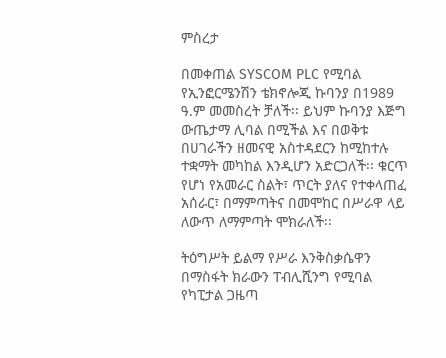ምስረታ

በመቀጠል SYSCOM PLC የሚባል የኢንፎርሜንሽን ቴክኖሎጂ ኩባንያ በ1989 ዓ.ም መመስረት ቻለች፡፡ ይህም ኩባንያ እጅግ ውጤታማ ሊባል በሚችል እና በወቅቱ በሀገራችን ዘመናዊ አስተዳደርን ከሚከተሉ ተቋማት መካከል እንዲሆን አድርጋለች፡፡ ቁርጥ የሆነ የአመራር ስልት፣ ጥርት ያለና የተቀላጠፈ አሰራር፣ በማምጣትና በመሞከር በሥራዋ ላይ ለውጥ ለማምጣት ሞክራለች፡፡

ትዕግሥት ይልማ የሥራ እንቅስቃሴዋን በማስፋት ክራውን ፐብሊሺንግ የሚባል የካፒታል ጋዜጣ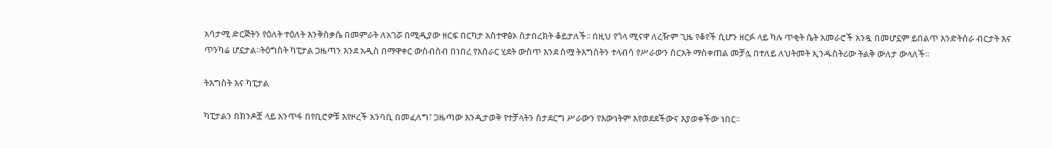አሳታሚ ድርጅትን የዕለት ተዕለት እንቅስቃሴ በመምራት ለአገሯ በሚዲያው ዘርፍ በርካታ አስተዋፅኦ ስታበረክት ቆይታለች፡፡ በዚህ የጎላ ሚናዋ ለረዥም ጊዜ የቆየች ሲሆን ዘርፉ ላይ ካሉ ጥቂት ሴት አመራሮች አንዷ በመሆኗም ይበልጥ እንድትሰራ ብርታት እና ጥንካሬ ሆኗታል፡፡ትዕግስት ካፒታል ጋዜጣን እንደ አዲስ በማዋቀር ውስብስብ በነበረ የአሰራር ሂደት ውስጥ እንደ ስሟ ትእግስትን ተላብሳ የሥራውን ስርአት ማስቀጠል መቻሏ በተለይ ለህትመት ኢንዱስትሪው ትልቅ ውለታ ውላለች፡፡

ትእግስት እና ካፒታል

ካፒታልን በክንዶቿ ላይ አንጥፋ በየቢሮዎቹ እየዞረች አንባቢ በመፈለግ፣ ጋዜጣው እንዲታወቅ የተቻላትን ስታደርግ ሥራውን የእውነትም እየወደደችውና እያወቀችው ነበር፡፡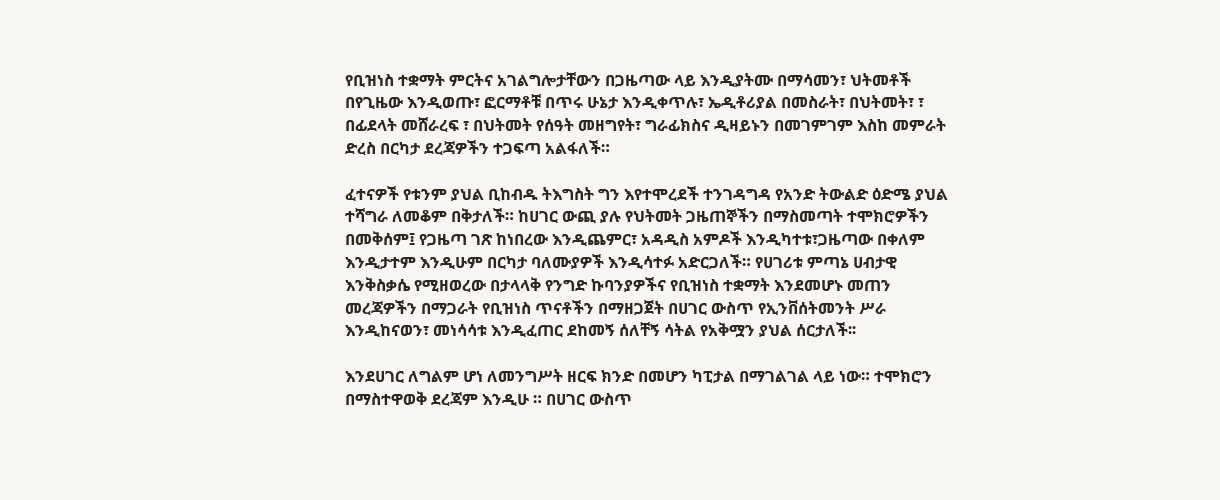የቢዝነስ ተቋማት ምርትና አገልግሎታቸውን በጋዜጣው ላይ እንዲያትሙ በማሳመን፣ ህትመቶች በየጊዜው እንዲወጡ፣ ፎርማቶቹ በጥሩ ሁኔታ እንዲቀጥሉ፣ ኤዲቶሪያል በመስራት፣ በህትመት፣ ፣ በፊደላት መሸራረፍ ፣ በህትመት የሰዓት መዘግየት፣ ግራፊክስና ዲዛይኑን በመገምገም እስከ መምራት ድረስ በርካታ ደረጃዎችን ተጋፍጣ አልፋለች።

ፈተናዎች የቱንም ያህል ቢከብዱ ትእግስት ግን እየተሞረደች ተንገዳግዳ የአንድ ትውልድ ዕድሜ ያህል ተሻግራ ለመቆም በቅታለች። ከሀገር ውጪ ያሉ የህትመት ጋዜጠኞችን በማስመጣት ተሞክሮዎችን በመቅሰም፤ የጋዜጣ ገጽ ከነበረው እንዲጨምር፣ አዳዲስ አምዶች እንዲካተቱ፣ጋዜጣው በቀለም እንዲታተም እንዲሁም በርካታ ባለሙያዎች እንዲሳተፉ አድርጋለች። የሀገሪቱ ምጣኔ ሀብታዊ እንቅስቃሴ የሚዘወረው በታላላቅ የንግድ ኩባንያዎችና የቢዝነስ ተቋማት እንደመሆኑ መጠን መረጃዎችን በማጋራት የቢዝነስ ጥናቶችን በማዘጋጀት በሀገር ውስጥ የኢንቨሰትመንት ሥራ እንዲከናወን፣ መነሳሳቱ እንዲፈጠር ደከመኝ ሰለቸኝ ሳትል የአቅሟን ያህል ሰርታለች፡፡

እንደሀገር ለግልም ሆነ ለመንግሥት ዘርፍ ክንድ በመሆን ካፒታል በማገልገል ላይ ነው። ተሞክሮን በማስተዋወቅ ደረጃም እንዲሁ ። በሀገር ውስጥ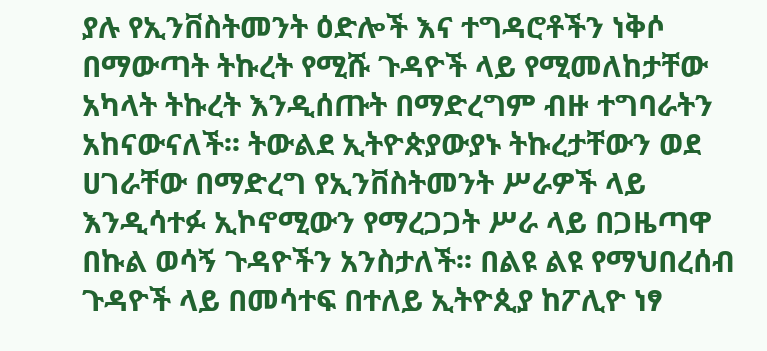ያሉ የኢንቨስትመንት ዕድሎች እና ተግዳሮቶችን ነቅሶ በማውጣት ትኩረት የሚሹ ጉዳዮች ላይ የሚመለከታቸው አካላት ትኩረት እንዲሰጡት በማድረግም ብዙ ተግባራትን አከናውናለች፡፡ ትውልደ ኢትዮጵያውያኑ ትኩረታቸውን ወደ ሀገራቸው በማድረግ የኢንቨስትመንት ሥራዎች ላይ እንዲሳተፉ ኢኮኖሚውን የማረጋጋት ሥራ ላይ በጋዜጣዋ በኩል ወሳኝ ጉዳዮችን አንስታለች፡፡ በልዩ ልዩ የማህበረሰብ ጉዳዮች ላይ በመሳተፍ በተለይ ኢትዮጲያ ከፖሊዮ ነፃ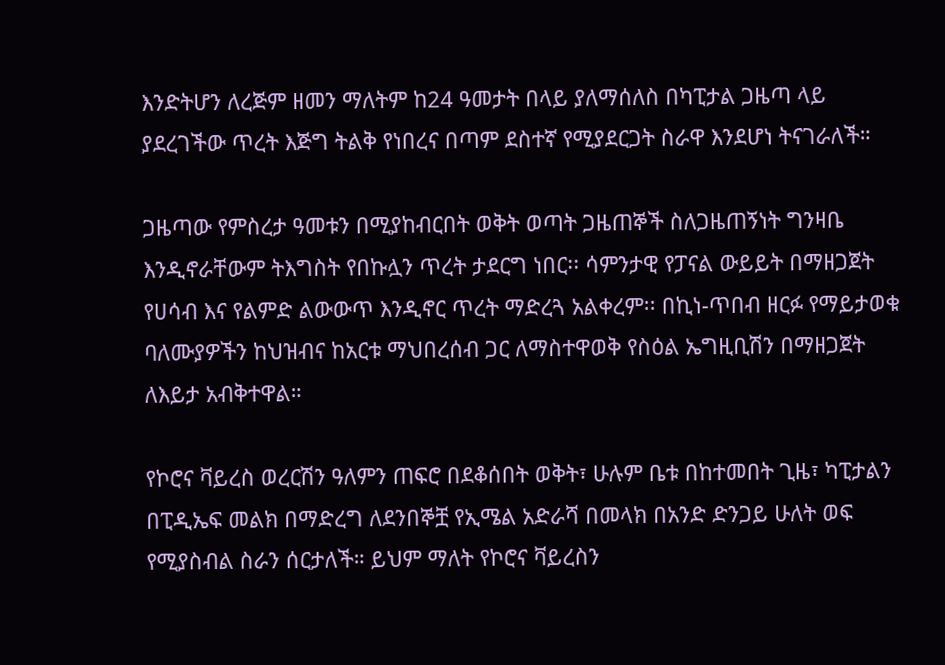እንድትሆን ለረጅም ዘመን ማለትም ከ24 ዓመታት በላይ ያለማሰለስ በካፒታል ጋዜጣ ላይ ያደረገችው ጥረት እጅግ ትልቅ የነበረና በጣም ደስተኛ የሚያደርጋት ስራዋ እንደሆነ ትናገራለች።

ጋዜጣው የምስረታ ዓመቱን በሚያከብርበት ወቅት ወጣት ጋዜጠኞች ስለጋዜጠኝነት ግንዛቤ እንዲኖራቸውም ትእግስት የበኩሏን ጥረት ታደርግ ነበር፡፡ ሳምንታዊ የፓናል ውይይት በማዘጋጀት የሀሳብ እና የልምድ ልውውጥ እንዲኖር ጥረት ማድረጓ አልቀረም፡፡ በኪነ-ጥበብ ዘርፉ የማይታወቁ ባለሙያዎችን ከህዝብና ከአርቱ ማህበረሰብ ጋር ለማስተዋወቅ የስዕል ኤግዚቢሽን በማዘጋጀት ለእይታ አብቅተዋል።

የኮሮና ቫይረስ ወረርሽን ዓለምን ጠፍሮ በደቆሰበት ወቅት፣ ሁሉም ቤቱ በከተመበት ጊዜ፣ ካፒታልን በፒዲኤፍ መልክ በማድረግ ለደንበኞቿ የኢሜል አድራሻ በመላክ በአንድ ድንጋይ ሁለት ወፍ የሚያስብል ስራን ሰርታለች። ይህም ማለት የኮሮና ቫይረስን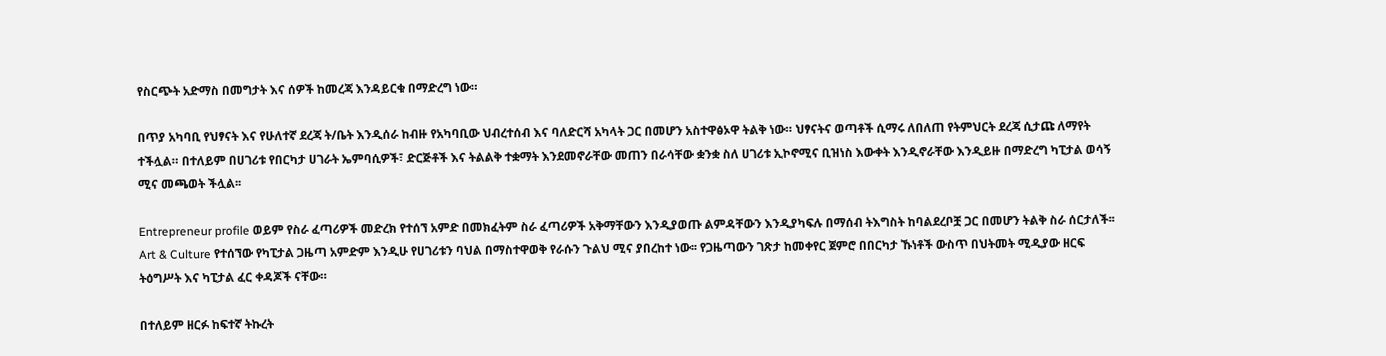የስርጭት አድማስ በመግታት እና ሰዎች ከመረጃ እንዳይርቁ በማድረግ ነው።

በጥያ አካባቢ የህፃናት እና የሁለተኛ ደረጃ ት/ቤት እንዲሰራ ከብዙ የአካባቢው ህብረተሰብ እና ባለድርሻ አካላት ጋር በመሆን አስተዋፅኦዋ ትልቅ ነው። ህፃናትና ወጣቶች ሲማሩ ለበለጠ የትምህርት ደረጃ ሲታጩ ለማየት ተችሏል። በተለይም በሀገሪቱ የበርካታ ሀገራት ኤምባሲዎች፣ ድርጅቶች እና ትልልቅ ተቋማት እንደመኖራቸው መጠን በራሳቸው ቋንቋ ስለ ሀገሪቱ ኢኮኖሚና ቢዝነስ እውቀት እንዲኖራቸው እንዲይዙ በማድረግ ካፒታል ወሳኝ ሚና መጫወት ችሏል፡፡

Entrepreneur profile ወይም የስራ ፈጣሪዎች መድረክ የተሰኘ አምድ በመክፈትም ስራ ፈጣሪዎች አቅማቸውን እንዲያወጡ ልምዳቸውን እንዲያካፍሉ በማሰብ ትእግስት ከባልደረቦቿ ጋር በመሆን ትልቅ ስራ ሰርታለች፡፡ Art & Culture የተሰኘው የካፒታል ጋዜጣ አምድም እንዲሁ የሀገሪቱን ባህል በማስተዋወቅ የራሱን ጉልህ ሚና ያበረከተ ነው፡፡ የጋዜጣውን ገጽታ ከመቀየር ጀምሮ በበርካታ ኹነቶች ውስጥ በህትመት ሚዲያው ዘርፍ ትዕግሥት እና ካፒታል ፈር ቀዳጆች ናቸው።

በተለይም ዘርፉ ከፍተኛ ትኩረት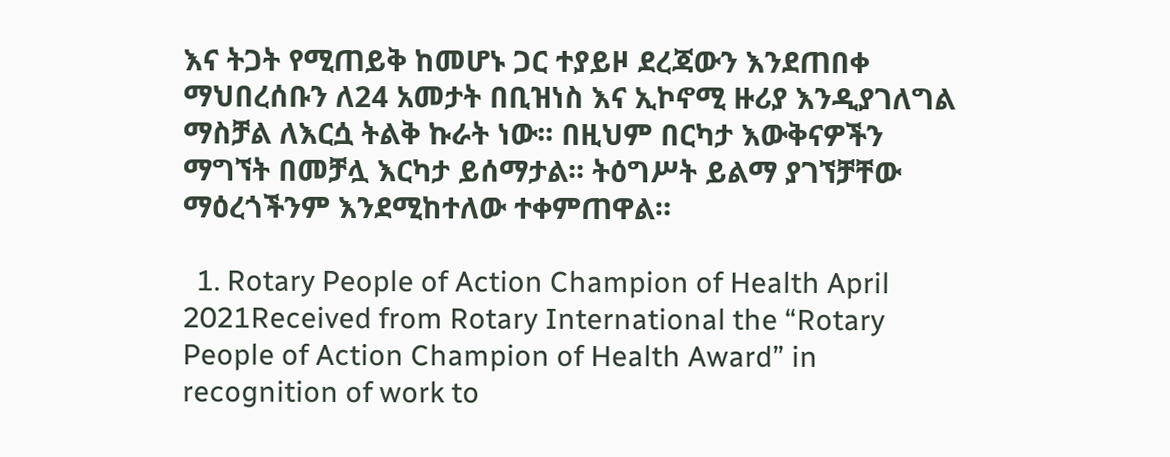እና ትጋት የሚጠይቅ ከመሆኑ ጋር ተያይዞ ደረጃውን እንደጠበቀ ማህበረሰቡን ለ24 አመታት በቢዝነስ እና ኢኮኖሚ ዙሪያ እንዲያገለግል ማስቻል ለእርሷ ትልቅ ኩራት ነው፡፡ በዚህም በርካታ እውቅናዎችን ማግኘት በመቻሏ እርካታ ይሰማታል፡፡ ትዕግሥት ይልማ ያገኘቻቸው ማዕረጎችንም እንደሚከተለው ተቀምጠዋል።

  1. Rotary People of Action Champion of Health April 2021Received from Rotary International the “Rotary People of Action Champion of Health Award” in recognition of work to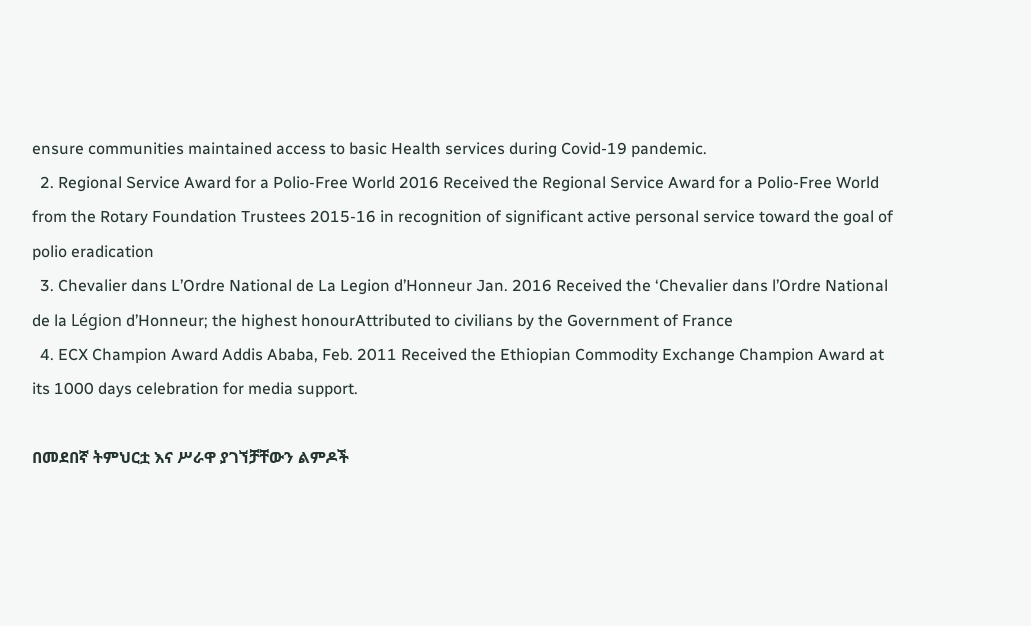ensure communities maintained access to basic Health services during Covid-19 pandemic.
  2. Regional Service Award for a Polio-Free World 2016 Received the Regional Service Award for a Polio-Free World from the Rotary Foundation Trustees 2015-16 in recognition of significant active personal service toward the goal of polio eradication
  3. Chevalier dans L’Ordre National de La Legion d’Honneur Jan. 2016 Received the ‘Chevalier dans l’Ordre National de la Légion d’Honneur; the highest honourAttributed to civilians by the Government of France
  4. ECX Champion Award Addis Ababa, Feb. 2011 Received the Ethiopian Commodity Exchange Champion Award at its 1000 days celebration for media support.

በመደበኛ ትምህርቷ እና ሥራዋ ያገኘቻቸውን ልምዶች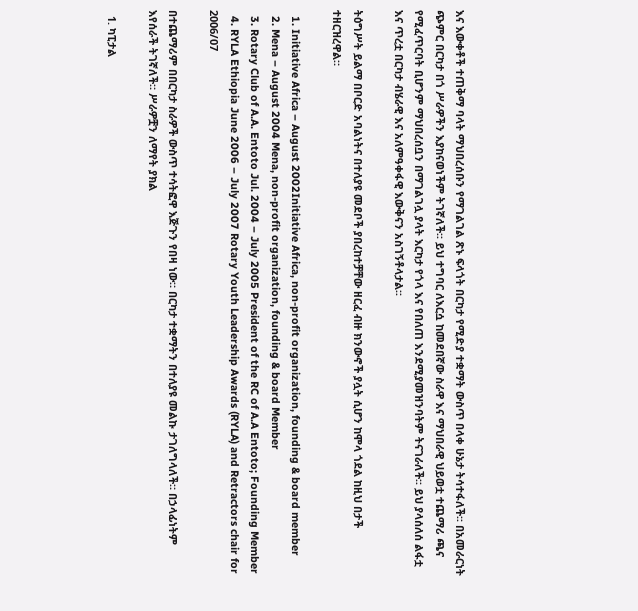እና እውቀቶች ተጠቅማ ባላት ማህበረሰቡን የማገልገል ጽኑ ፍላጎት በርካታ የሚድያ ተቋማት ውስጥ በላቀ ሁኔታ ትሳተፋለች፡፡ በአመራርነት ጭምር በርካታ በጎ ሥራዎችን እያከናወነችም ትገኛለች፡፡ ይህ ተግባር ለእርሷ ከመደበኛው ስራዋ እና ማህበራዊ ህይወቷ ተጨማሪ ጫና የሚፈጥርባት ቢሆንም ማህበረሰቧን በማገልገሏ ያላት እርካታ የጎላ እና የበለጠ እንደሚያመዝንባትም ትናገራለች፡፡ ይህ ያላሰለሰ ልፋቷ እና ጥረቷ በርካታ ብሄራዊ እና አለምዓቀፋዊ እውቅናን አስገኝቶላታል፡፡

ትዕግሥት ይልማ በቦርድ አባልነትና በተለያዩ መደቦች ያበረከተቻቸው ዘርፈ ብዙ ክንውኖች ያሏት ሲሆን ከሞላ ጎደል ከዚህ በታች ተዘርዝረዋል።

  1. Initiative Africa – August 2002Initiative Africa, non-profit organization, founding & board member
  2. Mena – August 2004 Mena, non-profit organization, founding & board Member
  3. Rotary Club of A.A. Entoto Jul. 2004 – July 2005 President of the RC of A.A Entoto; Founding Member
  4. RYLA Ethiopia June 2006 – July 2007 Rotary Youth Leadership Awards (RYLA) and Retractors chair for 2006/07

በተጨማሪም በበርካታ ስራዎች ውስጥ ተሳትፎዋ እጅጉን የበዛ ነው። በርካታ ተቋማትን በተለያዩ መልኩ ታገለግላለች። በኃላፊነትም እየሰራች ትገኛለች። ሥራዎቿን ለማየት ያክል

  1. ካፒታል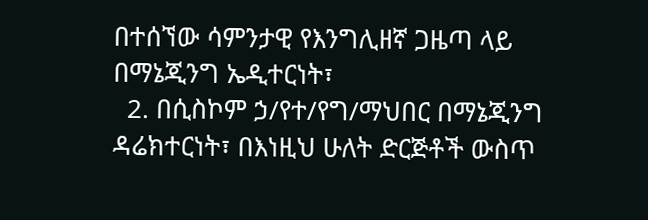በተሰኘው ሳምንታዊ የእንግሊዘኛ ጋዜጣ ላይ በማኔጂንግ ኤዲተርነት፣
  2. በሲስኮም ኃ/የተ/የግ/ማህበር በማኔጂንግ ዳሬክተርነት፣ በእነዚህ ሁለት ድርጅቶች ውስጥ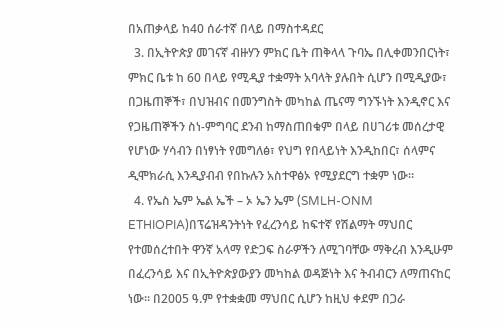በአጠቃላይ ከ40 ሰራተኛ በላይ በማስተዳደር
  3. በኢትዮጵያ መገናኛ ብዙሃን ምክር ቤት ጠቅላላ ጉባኤ በሊቀመንበርነት፣ ምክር ቤቱ ከ 60 በላይ የሚዲያ ተቋማት አባላት ያሉበት ሲሆን በሚዲያው፣ በጋዜጠኞች፣ በህዝብና በመንግስት መካከል ጤናማ ግንኙነት እንዲኖር እና የጋዜጠኞችን ስነ-ምግባር ደንብ ከማስጠበቁም በላይ በሀገሪቱ መሰረታዊ የሆነው ሃሳብን በነፃነት የመግለፅ፣ የህግ የበላይነት እንዲከበር፣ ሰላምና ዲሞክራሲ እንዲያብብ የበኩሉን አስተዋፅኦ የሚያደርግ ተቋም ነው፡፡
  4. የኤስ ኤም ኤል ኤች – ኦ ኤን ኤም (SMLH-ONM ETHIOPIA)በፕሬዝዳንትነት የፈረንሳይ ከፍተኛ የሽልማት ማህበር የተመሰረተበት ዋንኛ አላማ የድጋፍ ስራዎችን ለሚገባቸው ማቅረብ እንዲሁም በፈረንሳይ እና በኢትዮጵያውያን መካከል ወዳጅነት እና ትብብርን ለማጠናከር ነው፡፡ በ2005 ዓ.ም የተቋቋመ ማህበር ሲሆን ከዚህ ቀደም በጋራ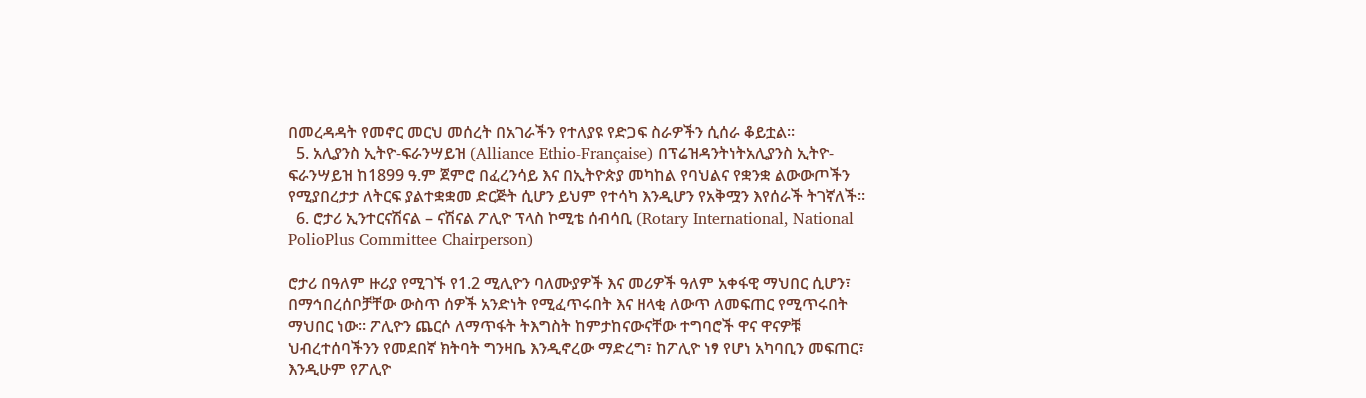በመረዳዳት የመኖር መርህ መሰረት በአገራችን የተለያዩ የድጋፍ ስራዎችን ሲሰራ ቆይቷል፡፡
  5. አሊያንስ ኢትዮ-ፍራንሣይዝ (Alliance Ethio-Française) በፕሬዝዳንትነትአሊያንስ ኢትዮ-ፍራንሣይዝ ከ1899 ዓ.ም ጀምሮ በፈረንሳይ እና በኢትዮጵያ መካከል የባህልና የቋንቋ ልውውጦችን የሚያበረታታ ለትርፍ ያልተቋቋመ ድርጅት ሲሆን ይህም የተሳካ እንዲሆን የአቅሟን እየሰራች ትገኛለች፡፡
  6. ሮታሪ ኢንተርናሽናል – ናሽናል ፖሊዮ ፕላስ ኮሚቴ ሰብሳቢ (Rotary International, National PolioPlus Committee Chairperson)

ሮታሪ በዓለም ዙሪያ የሚገኙ የ1.2 ሚሊዮን ባለሙያዎች እና መሪዎች ዓለም አቀፋዊ ማህበር ሲሆን፣ በማኅበረሰቦቻቸው ውስጥ ሰዎች አንድነት የሚፈጥሩበት እና ዘላቂ ለውጥ ለመፍጠር የሚጥሩበት ማህበር ነው፡፡ ፖሊዮን ጨርሶ ለማጥፋት ትእግስት ከምታከናውናቸው ተግባሮች ዋና ዋናዎቹ ህብረተሰባችንን የመደበኛ ክትባት ግንዛቤ እንዲኖረው ማድረግ፣ ከፖሊዮ ነፃ የሆነ አካባቢን መፍጠር፣ እንዲሁም የፖሊዮ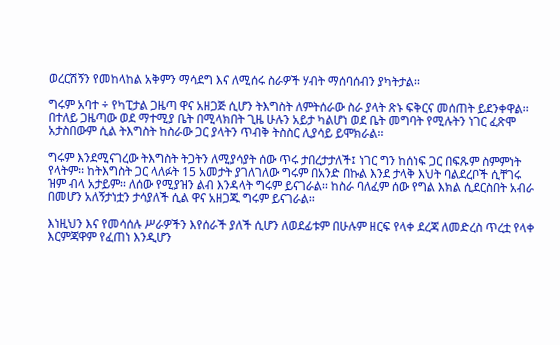ወረርሽኝን የመከላከል አቅምን ማሳደግ እና ለሚሰሩ ስራዎች ሃብት ማሰባሰብን ያካትታል፡፡

ግሩም አባተ ÷ የካፒታል ጋዜጣ ዋና አዘጋጅ ሲሆን ትእግስት ለምትሰራው ስራ ያላት ጽኑ ፍቅርና መሰጠት ይደንቀዋል፡፡ በተለይ ጋዜጣው ወደ ማተሚያ ቤት በሚላክበት ጊዜ ሁሉን አይታ ካልሆነ ወደ ቤት መግባት የሚሉትን ነገር ፈጽሞ አታስበውም ሲል ትእግስት ከስራው ጋር ያላትን ጥብቅ ትስስር ሊያሳይ ይሞክራል፡፡

ግሩም እንደሚናገረው ትእግስት ትጋትን ለሚያሳያት ሰው ጥሩ ታበረታታለች፤ ነገር ግን ከሰነፍ ጋር በፍጹም ስምምነት የላትም፡፡ ከትእግስት ጋር ላለፉት 15 አመታት ያገለገለው ግሩም በአንድ በኩል እንደ ታላቅ እህት ባልደረቦች ሲቸገሩ ዝም ብላ አታይም፡፡ ለሰው የሚያዝን ልብ እንዳላት ግሩም ይናገራል፡፡ ከስራ ባለፈም ሰው የግል እክል ሲደርስበት አብራ በመሆን አለኝታነቷን ታሳያለች ሲል ዋና አዘጋጁ ግሩም ይናገራል፡፡

እነዚህን እና የመሳሰሉ ሥራዎችን እየሰራች ያለች ሲሆን ለወደፊቱም በሁሉም ዘርፍ የላቀ ደረጃ ለመድረስ ጥረቷ የላቀ እርምጃዋም የፈጠነ እንዲሆን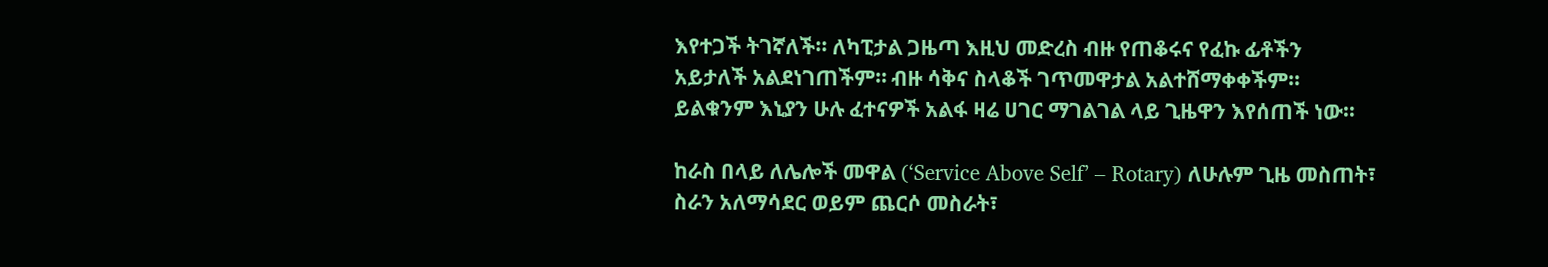እየተጋች ትገኛለች፡፡ ለካፒታል ጋዜጣ እዚህ መድረስ ብዙ የጠቆሩና የፈኩ ፊቶችን አይታለች አልደነገጠችም። ብዙ ሳቅና ስላቆች ገጥመዋታል አልተሸማቀቀችም። ይልቁንም እኒያን ሁሉ ፈተናዎች አልፋ ዛሬ ሀገር ማገልገል ላይ ጊዜዋን እየሰጠች ነው፡፡

ከራስ በላይ ለሌሎች መዋል (‘Service Above Self’ – Rotary) ለሁሉም ጊዜ መስጠት፣ ስራን አለማሳደር ወይም ጨርሶ መስራት፣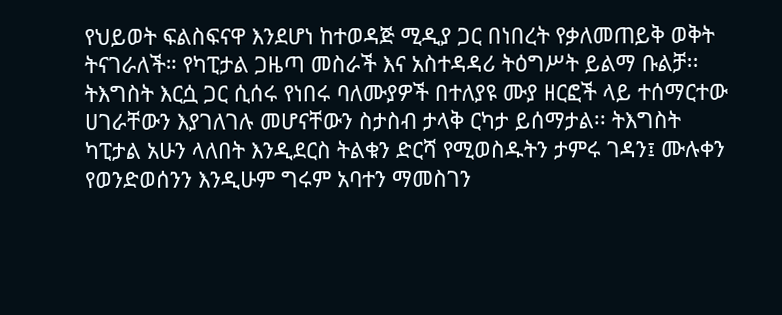የህይወት ፍልስፍናዋ እንደሆነ ከተወዳጅ ሚዲያ ጋር በነበረት የቃለመጠይቅ ወቅት ትናገራለች። የካፒታል ጋዜጣ መስራች እና አስተዳዳሪ ትዕግሥት ይልማ ቡልቻ፡፡ትእግስት እርሷ ጋር ሲሰሩ የነበሩ ባለሙያዎች በተለያዩ ሙያ ዘርፎች ላይ ተሰማርተው ሀገራቸውን እያገለገሉ መሆናቸውን ስታስብ ታላቅ ርካታ ይሰማታል፡፡ ትእግስት ካፒታል አሁን ላለበት እንዲደርስ ትልቁን ድርሻ የሚወስዱትን ታምሩ ገዳን፤ ሙሉቀን የወንድወሰንን እንዲሁም ግሩም አባተን ማመስገን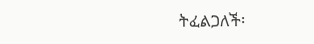ትፈልጋለች፡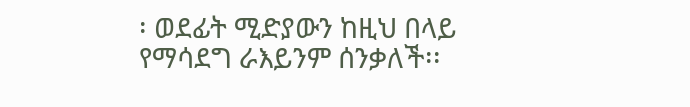፡ ወደፊት ሚድያውን ከዚህ በላይ የማሳደግ ራእይንም ሰንቃለች፡፡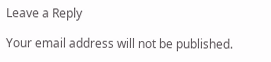Leave a Reply

Your email address will not be published.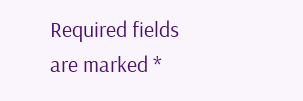Required fields are marked *